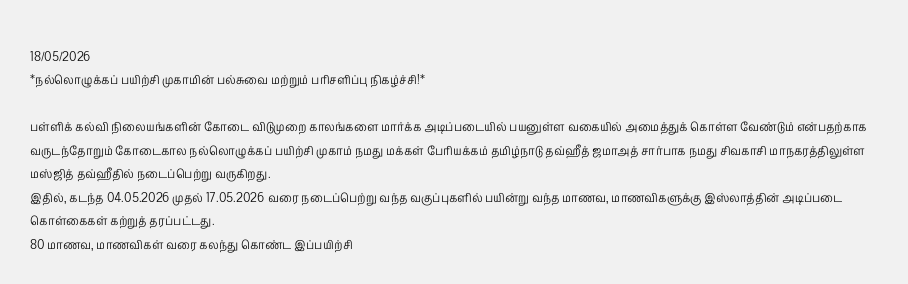18/05/2026
*நல்லொழுக்கப் பயிற்சி முகாமின் பல்சுவை மற்றும் பரிசளிப்பு நிகழ்ச்சி!*

பள்ளிக் கல்வி நிலையங்களின் கோடை விடுமுறை காலங்களை மார்க்க அடிப்படையில் பயனுள்ள வகையில் அமைத்துக் கொள்ள வேண்டும் என்பதற்காக வருடந்தோறும் கோடைகால நல்லொழுக்கப் பயிற்சி முகாம் நமது மக்கள் பேரியக்கம் தமிழ்நாடு தவ்ஹீத் ஜமாஅத் சார்பாக நமது சிவகாசி மாநகரத்திலுள்ள மஸ்ஜித் தவ்ஹீதில் நடைப்பெற்று வருகிறது.
இதில், கடந்த 04.05.2026 முதல் 17.05.2026 வரை நடைப்பெற்று வந்த வகுப்புகளில் பயின்று வந்த மாணவ, மாணவிகளுக்கு இஸ்லாத்தின் அடிப்படை கொள்கைகள் கற்றுத் தரப்பட்டது.
80 மாணவ, மாணவிகள் வரை கலந்து கொண்ட இப்பயிற்சி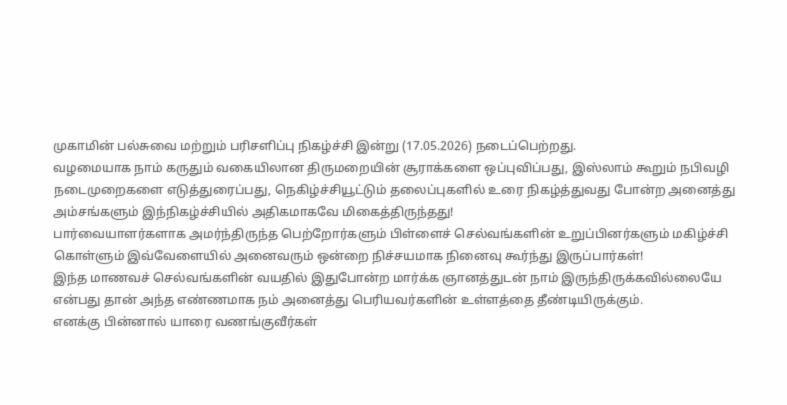முகாமின் பல்சுவை மற்றும் பரிசளிப்பு நிகழ்ச்சி இன்று (17.05.2026) நடைப்பெற்றது.
வழமையாக நாம் கருதும் வகையிலான திருமறையின் சூராக்களை ஒப்புவிப்பது, இஸ்லாம் கூறும் நபிவழி நடைமுறைகளை எடுத்துரைப்பது, நெகிழ்ச்சியூட்டும் தலைப்புகளில் உரை நிகழ்த்துவது போன்ற அனைத்து அம்சங்களும் இந்நிகழ்ச்சியில் அதிகமாகவே மிகைத்திருந்தது!
பார்வையாளர்களாக அமர்ந்திருந்த பெற்றோர்களும் பிள்ளைச் செல்வங்களின் உறுப்பினர்களும் மகிழ்ச்சி கொள்ளும் இவ்வேளையில் அனைவரும் ஒன்றை நிச்சயமாக நினைவு கூர்ந்து இருப்பார்கள்!
இந்த மாணவச் செல்வங்களின் வயதில் இதுபோன்ற மார்க்க ஞானத்துடன் நாம் இருந்திருக்கவில்லையே என்பது தான் அந்த எண்ணமாக நம் அனைத்து பெரியவர்களின் உள்ளத்தை தீண்டியிருக்கும்.
எனக்கு பின்னால் யாரை வணங்குவீர்கள்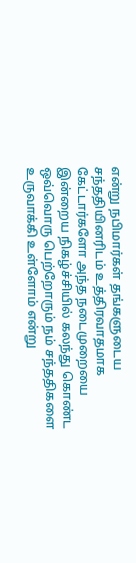என்று நபிமார்கள் தங்களுடைய சந்ததியினரிடம் உத்திரவாதமாக கேட்டார்களோ அந்த நடைமுறையை இன்றைய நிகழ்ச்சியில் கலந்து கொண்ட ஒவ்வொரு பெற்றோரும் நம் சந்ததிகளை உருவாக்கி உள்ளோம் என்று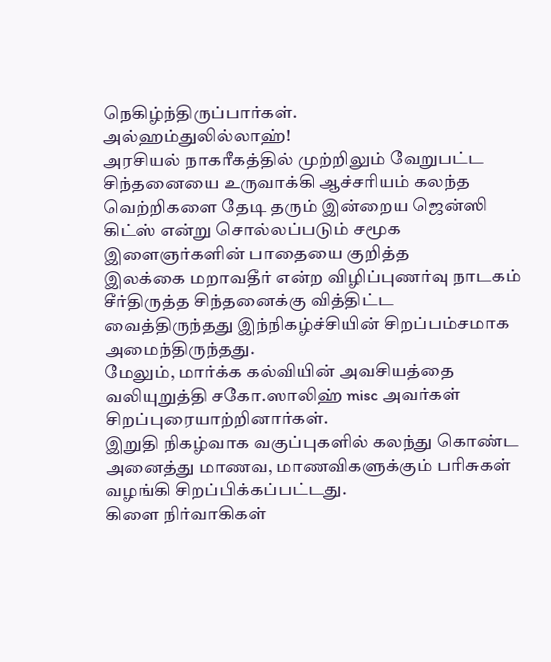நெகிழ்ந்திருப்பார்கள்.
அல்ஹம்துலில்லாஹ்!
அரசியல் நாகரீகத்தில் முற்றிலும் வேறுபட்ட சிந்தனையை உருவாக்கி ஆச்சரியம் கலந்த வெற்றிகளை தேடி தரும் இன்றைய ஜென்ஸி கிட்ஸ் என்று சொல்லப்படும் சமூக இளைஞர்களின் பாதையை குறித்த
இலக்கை மறாவதீர் என்ற விழிப்புணர்வு நாடகம் சீர்திருத்த சிந்தனைக்கு வித்திட்ட வைத்திருந்தது இந்நிகழ்ச்சியின் சிறப்பம்சமாக அமைந்திருந்தது.
மேலும், மார்க்க கல்வியின் அவசியத்தை வலியுறுத்தி சகோ.ஸாலிஹ் misc அவர்கள் சிறப்புரையாற்றினார்கள்.
இறுதி நிகழ்வாக வகுப்புகளில் கலந்து கொண்ட அனைத்து மாணவ, மாணவிகளுக்கும் பரிசுகள் வழங்கி சிறப்பிக்கப்பட்டது.
கிளை நிர்வாகிகள்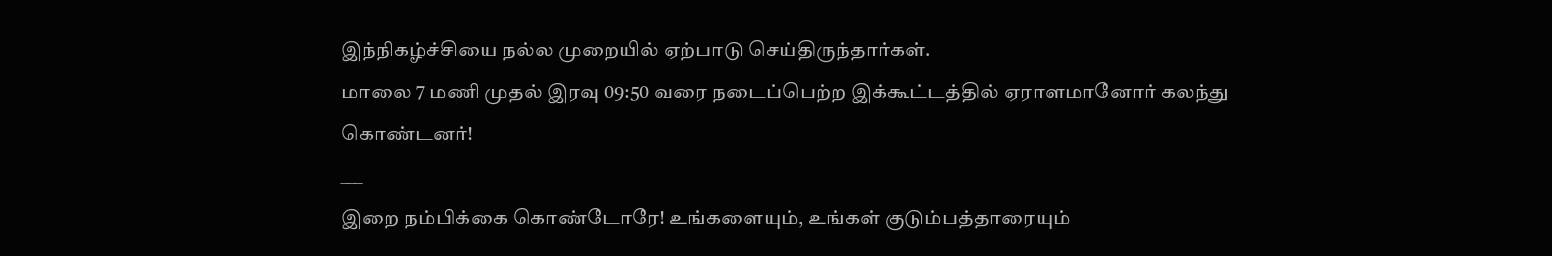இந்நிகழ்ச்சியை நல்ல முறையில் ஏற்பாடு செய்திருந்தார்கள்.
மாலை 7 மணி முதல் இரவு 09:50 வரை நடைப்பெற்ற இக்கூட்டத்தில் ஏராளமானோர் கலந்து கொண்டனர்!
___
இறை நம்பிக்கை கொண்டோரே! உங்களையும், உங்கள் குடும்பத்தாரையும்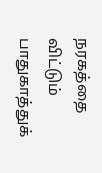நரகத்தை விட்டும் பாதுகாத்துக்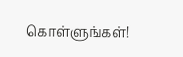கொள்ளுங்கள்!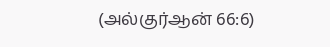(அல்குர்ஆன் 66:6)